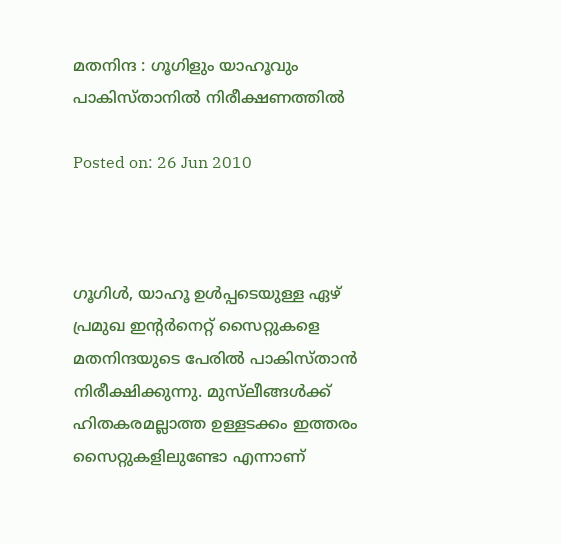മതനിന്ദ : ഗൂഗിളും യാഹൂവും പാകിസ്താനില്‍ നിരീക്ഷണത്തില്‍

Posted on: 26 Jun 2010



ഗൂഗിള്‍, യാഹൂ ഉള്‍പ്പടെയുള്ള ഏഴ് പ്രമുഖ ഇന്റര്‍നെറ്റ് സൈറ്റുകളെ മതനിന്ദയുടെ പേരില്‍ പാകിസ്താന്‍ നിരീക്ഷിക്കുന്നു. മുസ്‌ലീങ്ങള്‍ക്ക് ഹിതകരമല്ലാത്ത ഉള്ളടക്കം ഇത്തരം സൈറ്റുകളിലുണ്ടോ എന്നാണ്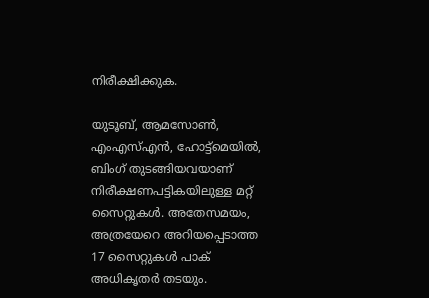നിരീക്ഷിക്കുക.

യുടൂബ്, ആമസോണ്‍, എംഎസ്എന്‍, ഹോട്ട്‌മെയില്‍, ബിംഗ് തുടങ്ങിയവയാണ് നിരീക്ഷണപട്ടികയിലുള്ള മറ്റ് സൈറ്റുകള്‍. അതേസമയം, അത്രയേറെ അറിയപ്പെടാത്ത 17 സൈറ്റുകള്‍ പാക് അധികൃതര്‍ തടയും.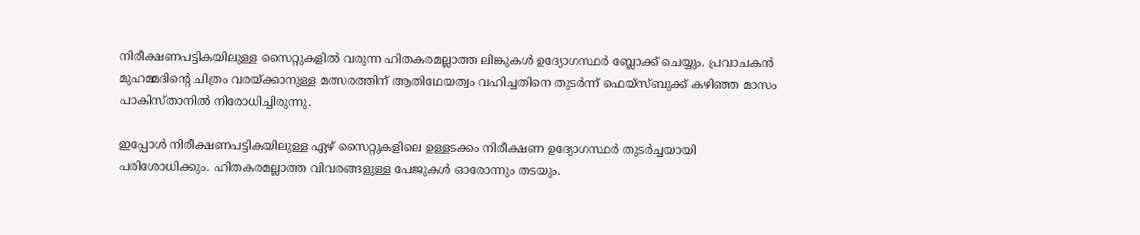നിരീക്ഷണപട്ടികയിലുള്ള സൈറ്റുകളില്‍ വരുന്ന ഹിതകരമല്ലാത്ത ലിങ്കുകള്‍ ഉദ്യോഗസ്ഥര്‍ ബ്ലോക്ക് ചെയ്യും. പ്രവാചകന്‍ മുഹമ്മദിന്റെ ചിത്രം വരയ്ക്കാനുള്ള മത്സരത്തിന് ആതിഥേയത്വം വഹിച്ചതിനെ തുടര്‍ന്ന് ഫെയ്‌സ്ബുക്ക് കഴിഞ്ഞ മാസം പാകിസ്താനില്‍ നിരോധിച്ചിരുന്നു.

ഇപ്പോള്‍ നിരീക്ഷണപട്ടികയിലുള്ള ഏഴ് സൈറ്റുകളിലെ ഉള്ളടക്കം നിരീക്ഷണ ഉദ്യോഗസ്ഥര്‍ തുടര്‍ച്ചയായി പരിശോധിക്കും. ഹിതകരമല്ലാത്ത വിവരങ്ങളുള്ള പേജുകള്‍ ഓരോന്നും തടയും.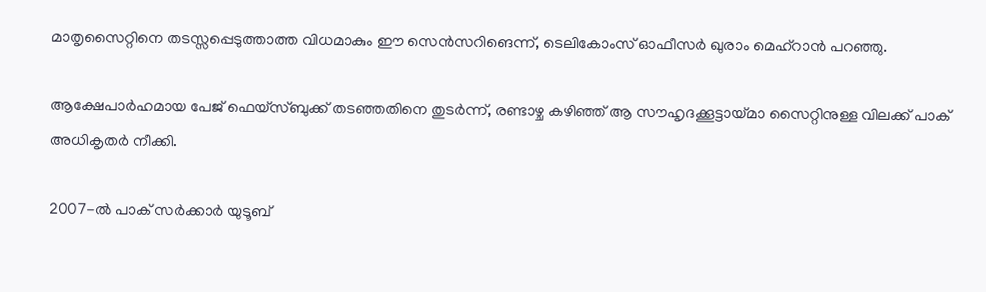മാതൃസൈറ്റിനെ തടസ്സപ്പെടുത്താത്ത വിധമാകും ഈ സെന്‍സറിങെന്ന്, ടെലികോംസ് ഓഫീസര്‍ ഖുരാം മെഹ്‌റാന്‍ പറഞ്ഞു.

ആക്ഷേപാര്‍ഹമായ പേജ് ഫെയ്‌സ്ബുക്ക് തടഞ്ഞതിനെ തുടര്‍ന്ന്, രണ്ടാഴ്ച കഴിഞ്ഞ് ആ സൗഹൃദക്കൂട്ടായ്മാ സൈറ്റിനുള്ള വിലക്ക് പാക് അധികൃതര്‍ നീക്കി.

2007-ല്‍ പാക് സര്‍ക്കാര്‍ യുടൂബ്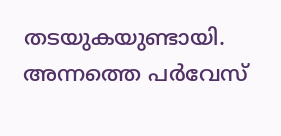തടയുകയുണ്ടായി. അന്നത്തെ പര്‍വേസ്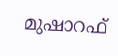മുഷാറഫ്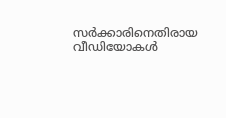സര്‍ക്കാരിനെതിരായ വീഡിയോകള്‍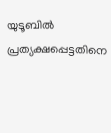യുടൂബില്‍ പ്രത്യക്ഷപ്പെട്ടതിനെ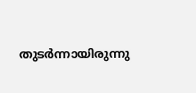തുടര്‍ന്നായിരുന്നു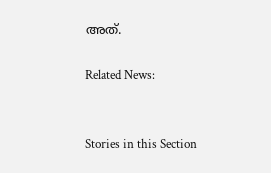അത്.

Related News:


Stories in this Section